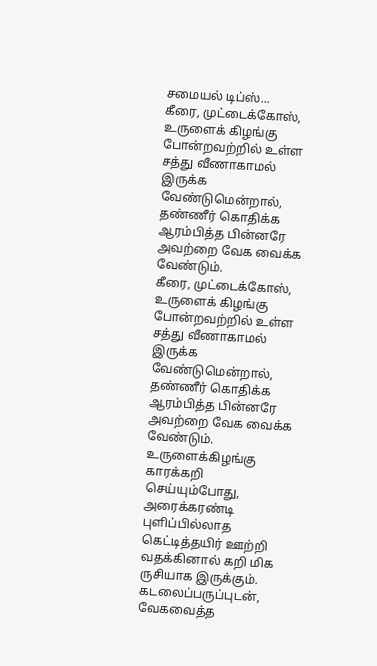சமையல் டிப்ஸ்...
கீரை, முட்டைக்கோஸ், உருளைக் கிழங்கு போன்றவற்றில் உள்ள சத்து வீணாகாமல் இருக்க வேண்டுமென்றால், தண்ணீர் கொதிக்க ஆரம்பித்த பின்னரே அவற்றை வேக வைக்க வேண்டும்.
கீரை, முட்டைக்கோஸ், உருளைக் கிழங்கு போன்றவற்றில் உள்ள சத்து வீணாகாமல் இருக்க வேண்டுமென்றால், தண்ணீர் கொதிக்க ஆரம்பித்த பின்னரே அவற்றை வேக வைக்க வேண்டும்.
உருளைக்கிழங்கு காரக்கறி செய்யும்போது, அரைக்கரண்டி புளிப்பில்லாத கெட்டித்தயிர் ஊற்றி வதக்கினால் கறி மிக ருசியாக இருக்கும்.
கடலைப்பருப்புடன், வேகவைத்த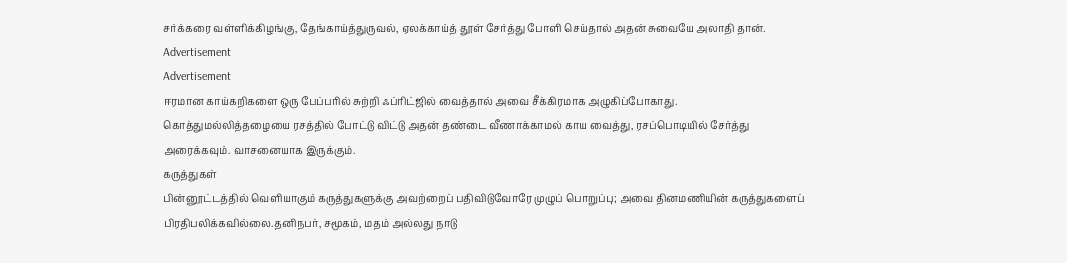சர்க்கரை வள்ளிக்கிழங்கு, தேங்காய்த்துருவல், ஏலக்காய்த் தூள் சேர்த்து போளி செய்தால் அதன் சுவையே அலாதி தான்.
Advertisement
Advertisement
ஈரமான காய்கறிகளை ஒரு பேப்பரில் சுற்றி ஃப்ரிட்ஜில் வைத்தால் அவை சீக்கிரமாக அழுகிப்போகாது.
கொத்துமல்லித்தழையை ரசத்தில் போட்டு விட்டு அதன் தண்டை வீணாக்காமல் காய வைத்து, ரசப்பொடியில் சேர்த்து அரைக்கவும். வாசனையாக இருக்கும்.
கருத்துகள்
பின்னூட்டத்தில் வெளியாகும் கருத்துகளுக்கு அவற்றைப் பதிவிடுவோரே முழுப் பொறுப்பு; அவை தினமணியின் கருத்துகளைப் பிரதிபலிக்கவில்லை.தனிநபர், சமூகம், மதம் அல்லது நாடு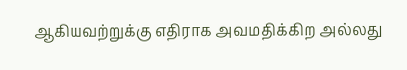ஆகியவற்றுக்கு எதிராக அவமதிக்கிற அல்லது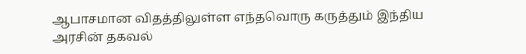ஆபாசமான விதத்திலுள்ள எந்தவொரு கருத்தும் இந்திய அரசின் தகவல்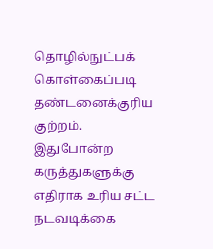தொழில்நுட்பக் கொள்கைப்படி தண்டனைக்குரிய குற்றம். இதுபோன்ற கருத்துகளுக்கு எதிராக உரிய சட்ட நடவடிக்கை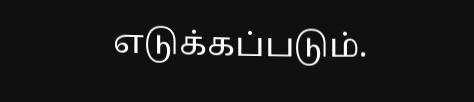எடுக்கப்படும்.